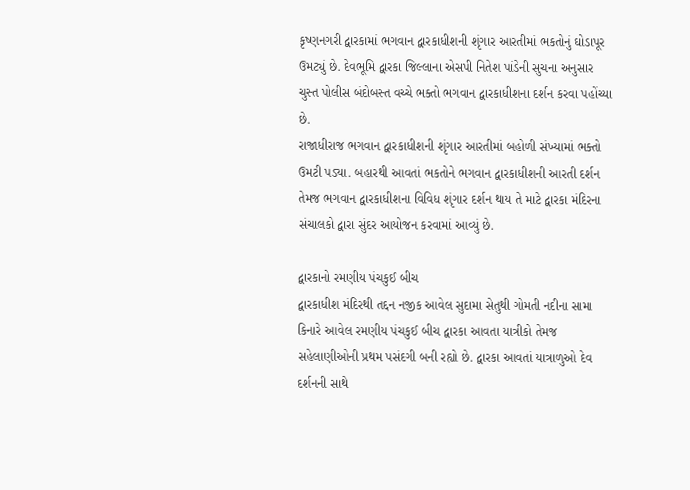કૃષ્ણનગરી દ્વારકામાં ભગવાન દ્વારકાધીશની શૃંગાર આરતીમાં ભકતોનું ઘોડાપૂર ઉમટ્યું છે. દેવભૂમિ દ્વારકા જિલ્લાના એસપી નિતેશ પાંડેની સુચના અનુસાર ચુસ્ત પોલીસ બંદોબસ્ત વચ્ચે ભક્તો ભગવાન દ્વારકાધીશના દર્શન કરવા પહોંચ્યા છે.
રાજાધીરાજ ભગવાન દ્વારકાધીશની શૃંગાર આરતીમાં બહોળી સંખ્યામાં ભક્તો ઉમટી પડ્યા. બહારથી આવતાં ભકતોને ભગવાન દ્વારકાધીશની આરતી દર્શન તેમજ ભગવાન દ્વારકાધીશના વિવિધ શૃંગાર દર્શન થાય તે માટે દ્વારકા મંદિરના સંચાલકો દ્વારા સુંદર આયોજન કરવામાં આવ્યું છે.

દ્વારકાનો રમણીય પંચકુઈ બીચ
દ્વારકાધીશ મંદિરથી તદ્દન નજીક આવેલ સુદામા સેતુથી ગોમતી નદીના સામા કિનારે આવેલ રમણીય પંચકુઈ બીચ દ્વારકા આવતા યાત્રીકો તેમજ સહેલાણીઓની પ્રથમ પસંદગી બની રહ્યો છે. દ્વારકા આવતાં યાત્રાળુઓ દેવ દર્શનની સાથે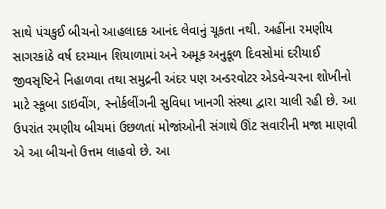સાથે પંચકુઈ બીચનો આહલાદક આનંદ લેવાનું ચૂકતા નથી. અહીંના રમણીય સાગરકાંઠે વર્ષ દરમ્યાન શિયાળામાં અને અમૂક અનુકૂળ દિવસોમાં દરીયાઈ જીવસૃષ્ટિને નિહાળવા તથા સમુદ્રની અંદર પણ અન્ડરવોટર એડવેન્ચરના શોખીનો માટે સ્કૂબા ડાઇવીંગ, સ્નોર્કલીંગની સુવિધા ખાનગી સંસ્થા દ્વારા ચાલી રહી છે. આ ઉપરાંત રમણીય બીચમાં ઉછળતાં મોજાંઓની સંગાથે ઊંટ સવારીની મજા માણવી એ આ બીચનો ઉત્તમ લાહવો છે. આ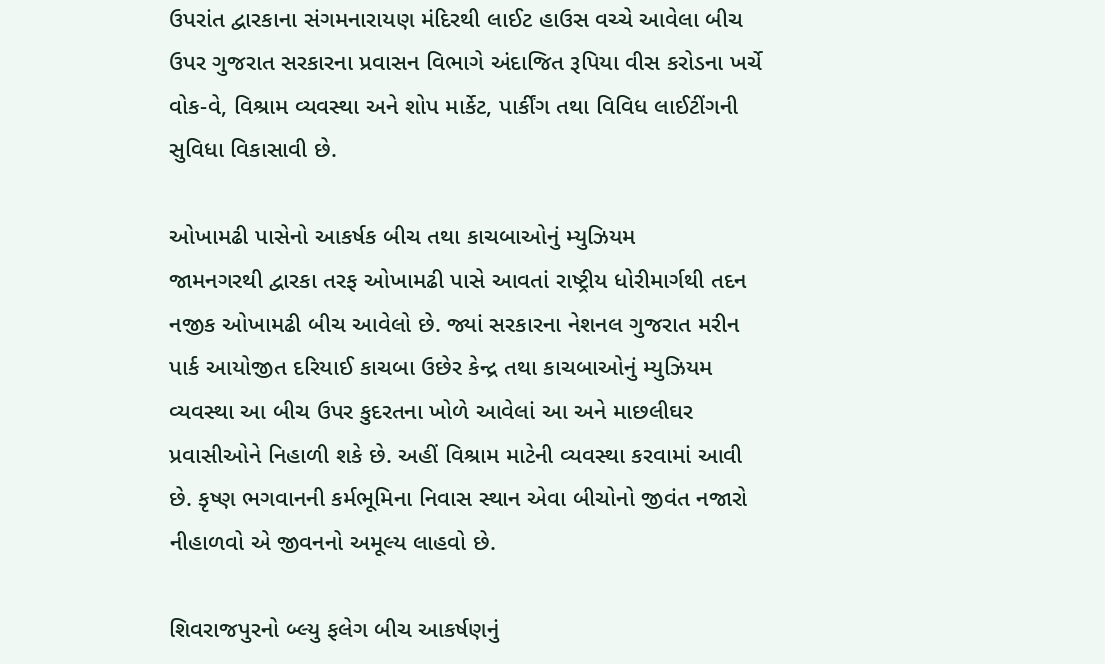ઉપરાંત દ્વારકાના સંગમનારાયણ મંદિરથી લાઈટ હાઉસ વચ્ચે આવેલા બીચ ઉપર ગુજરાત સરકારના પ્રવાસન વિભાગે અંદાજિત રૂપિયા વીસ કરોડના ખર્ચે વોક-વે, વિશ્રામ વ્યવસ્થા અને શોપ માર્કેટ, પાર્કીંગ તથા વિવિધ લાઈટીંગની સુવિધા વિકાસાવી છે.

ઓખામઢી પાસેનો આકર્ષક બીચ તથા કાચબાઓનું મ્યુઝિયમ
જામનગરથી દ્વારકા તરફ ઓખામઢી પાસે આવતાં રાષ્ટ્રીય ધોરીમાર્ગથી તદન નજીક ઓખામઢી બીચ આવેલો છે. જ્યાં સરકારના નેશનલ ગુજરાત મરીન પાર્ક આયોજીત દરિયાઈ કાચબા ઉછેર કેન્દ્ર તથા કાચબાઓનું મ્યુઝિયમ વ્યવસ્થા આ બીચ ઉપર કુદરતના ખોળે આવેલાં આ અને માછલીઘર પ્રવાસીઓને નિહાળી શકે છે. અહીં વિશ્રામ માટેની વ્યવસ્થા કરવામાં આવી છે. કૃષ્ણ ભગવાનની કર્મભૂમિના નિવાસ સ્થાન એવા બીચોનો જીવંત નજારો નીહાળવો એ જીવનનો અમૂલ્ય લાહવો છે.

શિવરાજપુરનો બ્લ્યુ ફલેગ બીચ આકર્ષણનું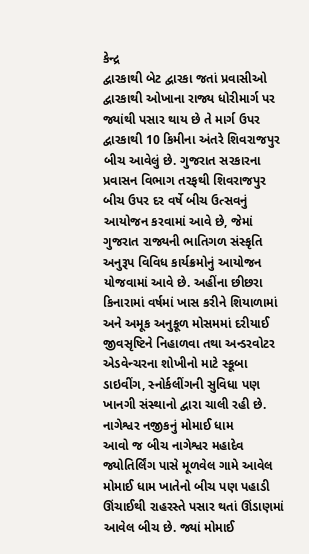કેન્દ્ર
દ્વારકાથી બેટ દ્વારકા જતાં પ્રવાસીઓ દ્વારકાથી ઓખાના રાજ્ય ધોરીમાર્ગ પર જ્યાંથી પસાર થાય છે તે માર્ગ ઉપર દ્વારકાથી 10 કિમીના અંતરે શિવરાજપુર બીચ આવેલું છે. ગુજરાત સરકારના પ્રવાસન વિભાગ તરફથી શિવરાજપુર બીચ ઉપર દર વર્ષે બીચ ઉત્સવનું આયોજન કરવામાં આવે છે, જેમાં ગુજરાત રાજ્યની ભાતિગળ સંસ્કૃતિ અનુરૂપ વિવિધ કાર્યક્રમોનું આયોજન યોજવામાં આવે છે. અહીંના છીછરા કિનારામાં વર્ષમાં ખાસ કરીને શિયાળામાં અને અમૂક અનુકૂળ મોસમમાં દરીયાઈ જીવસૃષ્ટિને નિહાળવા તથા અન્ડરવોટર એડવેન્ચરના શોખીનો માટે સ્કૂબા ડાઇવીંગ, સ્નોર્કલીંગની સુવિધા પણ ખાનગી સંસ્થાનો દ્વારા ચાલી રહી છે.
નાગેશ્વર નજીકનું મોમાઈ ધામ
આવો જ બીચ નાગેશ્વર મહાદેવ જ્યોતિર્લિંગ પાસે મૂળવેલ ગામે આવેલ મોમાઈ ધામ ખાતેનો બીચ પણ પહાડી ઊંચાઈથી રાહરસ્તે પસાર થતાં ઊંડાણમાં આવેલ બીચ છે. જ્યાં મોમાઈ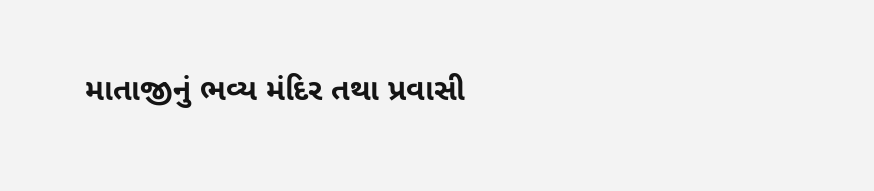માતાજીનું ભવ્ય મંદિર તથા પ્રવાસી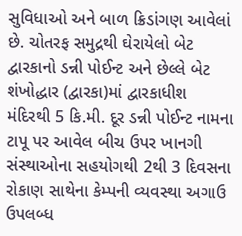સુવિધાઓ અને બાળ ક્રિડાંગણ આવેલાં છે. ચોતરફ સમુદ્રથી ઘેરાયેલો બેટ દ્વારકાનો ડન્ની પોઈન્ટ અને છેલ્લે બેટ શંખોદ્ધાર (દ્વારકા)માં દ્વારકાધીશ મંદિરથી 5 કિ.મી. દૂર ડન્ની પોઈન્ટ નામના ટાપૂ પર આવેલ બીચ ઉપર ખાનગી સંસ્થાઓના સહયોગથી 2થી 3 દિવસના રોકાણ સાથેના કેમ્પની વ્યવસ્થા અગાઉ ઉપલબ્ધ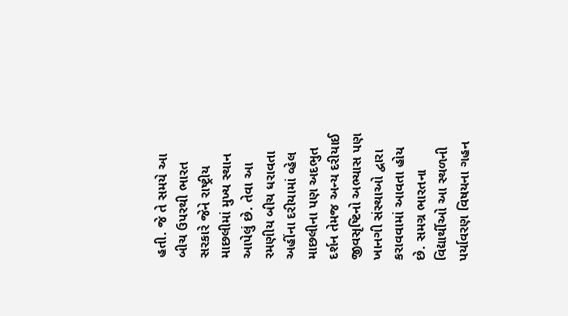હતી. જે તે સમયે આ બીચ ઉપરથી ભારત સરકારે જેને રાષ્ટ્રીય માછલીમાં મુખ્ય સ્થાન આપેલું છે. તેવા આ રમણીય બીચ ધરાવતા અહીંના દરીયામાં વ્હેલ માછલીના પણ અદભુત દર્શન તેમજ અન્ય દરીયાઈ જીવસૃષ્ટિનો અભ્યાસ પણ ખાનગી સંસ્થાઓ દ્વારા કરાવવામાં આવતા હોય છે. સમગ્ર ભારતના વિદ્યાર્થીઓ આ સ્થળની પર્યાવરણ વિષયના ગહન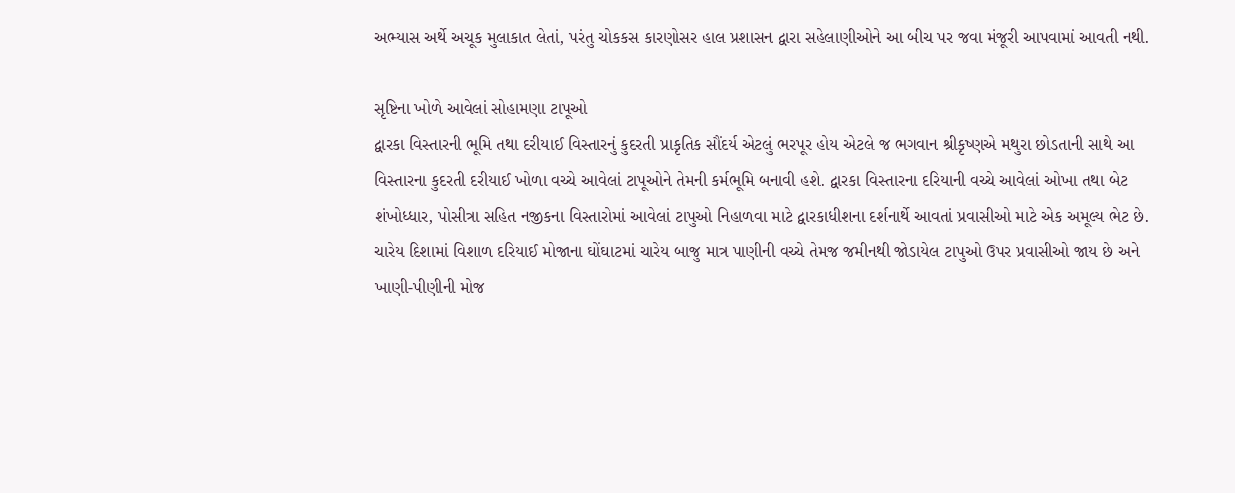અભ્યાસ અર્થે અચૂક મુલાકાત લેતાં, પરંતુ ચોકકસ કારણોસર હાલ પ્રશાસન દ્વારા સહેલાણીઓને આ બીચ પર જવા મંજૂરી આપવામાં આવતી નથી.

સૃષ્ટિના ખોળે આવેલાં સોહામણા ટાપૂઓ
દ્વારકા વિસ્તારની ભૂમિ તથા દરીયાઈ વિસ્તારનું કુદરતી પ્રાકૃતિક સૌંદર્ય એટલું ભરપૂર હોય એટલે જ ભગવાન શ્રીકૃષ્ણએ મથુરા છોડતાની સાથે આ વિસ્તારના કુદરતી દરીયાઈ ખોળા વચ્ચે આવેલાં ટાપૂઓને તેમની કર્મભૂમિ બનાવી હશે. દ્વારકા વિસ્તારના દરિયાની વચ્ચે આવેલાં ઓખા તથા બેટ શંખોધ્ધાર, પોસીત્રા સહિત નજીકના વિસ્તારોમાં આવેલાં ટાપુઓ નિહાળવા માટે દ્વારકાધીશના દર્શનાર્થે આવતાં પ્રવાસીઓ માટે એક અમૂલ્ય ભેટ છે. ચારેય દિશામાં વિશાળ દરિયાઈ મોજાના ઘોંઘાટમાં ચારેય બાજુ માત્ર પાણીની વચ્ચે તેમજ જમીનથી જોડાયેલ ટાપુઓ ઉપર પ્રવાસીઓ જાય છે અને ખાણી-પીણીની મોજ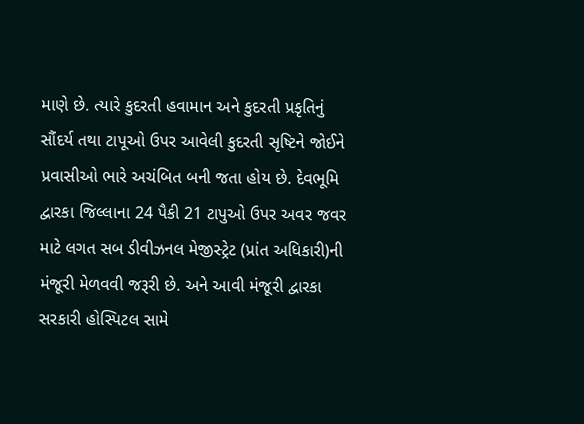માણે છે. ત્યારે કુદરતી હવામાન અને કુદરતી પ્રકૃતિનું સૌંદર્ય તથા ટાપૂઓ ઉપર આવેલી કુદરતી સૃષ્ટિને જોઈને પ્રવાસીઓ ભારે અચંબિત બની જતા હોય છે. દેવભૂમિ દ્વારકા જિલ્લાના 24 પૈકી 21 ટાપુઓ ઉપર અવર જવર માટે લગત સબ ડીવીઝનલ મેજીસ્ટ્રેટ (પ્રાંત અધિકારી)ની મંજૂરી મેળવવી જરૂરી છે. અને આવી મંજૂરી દ્વારકા સરકારી હોસ્પિટલ સામે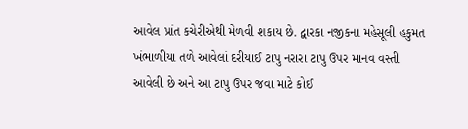આવેલ પ્રાંત કચેરીએથી મેળવી શકાય છે. દ્વારકા નજીકના મહેસૂલી હકુમત ખંભાળીયા તળે આવેલાં દરીયાઈ ટાપુ નરારા ટાપુ ઉપર માનવ વસ્તી આવેલી છે અને આ ટાપુ ઉપર જવા માટે કોઈ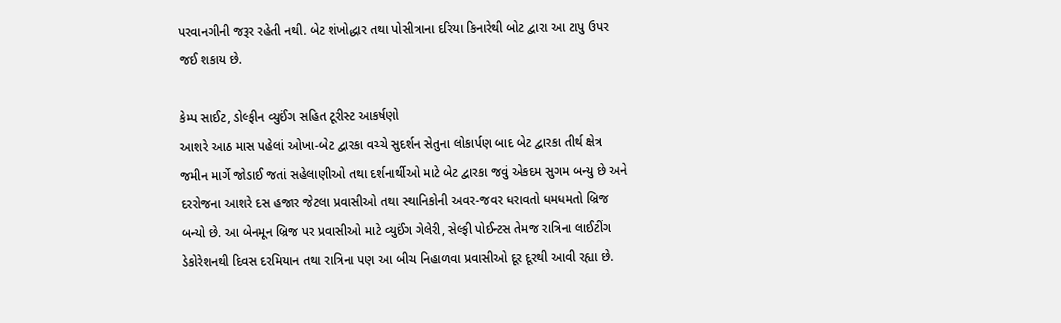પરવાનગીની જરૂર રહેતી નથી. બેટ શંખોદ્ધાર તથા પોસીત્રાના દરિયા કિનારેથી બોટ દ્વારા આ ટાપુ ઉપર જઈ શકાય છે.

કેમ્પ સાઈટ, ડોલ્ફીન વ્યુઈંગ સહિત ટૂરીસ્ટ આકર્ષણો
આશરે આઠ માસ પહેલાં ઓખા-બેટ દ્વારકા વચ્ચે સુદર્શન સેતુના લોકાર્પણ બાદ બેટ દ્વારકા તીર્થ ક્ષેત્ર જમીન માર્ગે જોડાઈ જતાં સહેલાણીઓ તથા દર્શનાર્થીઓ માટે બેટ દ્વારકા જવું એકદમ સુગમ બન્યુ છે અને દરરોજના આશરે દસ હજાર જેટલા પ્રવાસીઓ તથા સ્થાનિકોની અવર-જવર ધરાવતો ધમધમતો બ્રિજ બન્યો છે. આ બેનમૂન બ્રિજ પર પ્રવાસીઓ માટે વ્યુઈંગ ગેલેરી, સેલ્ફી પોઈન્ટસ તેમજ રાત્રિના લાઈટીંગ ડેકોરેશનથી દિવસ દરમિયાન તથા રાત્રિના પણ આ બીચ નિહાળવા પ્રવાસીઓ દૂર દૂરથી આવી રહ્યા છે.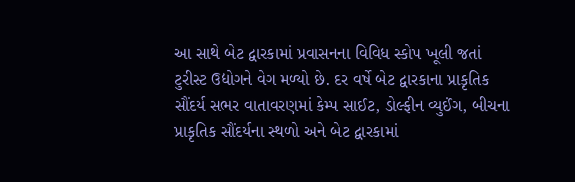આ સાથે બેટ દ્વારકામાં પ્રવાસનના વિવિધ સ્કોપ ખૂલી જતાં ટુરીસ્ટ ઉદ્યોગને વેગ મળ્યો છે. દર વર્ષે બેટ દ્વારકાના પ્રાકૃતિક સૌંદર્ય સભર વાતાવરણમાં કેમ્પ સાઈટ, ડોલ્ફીન વ્યુઈંગ, બીચના પ્રાકૃતિક સૌંદર્યના સ્થળો અને બેટ દ્વારકામાં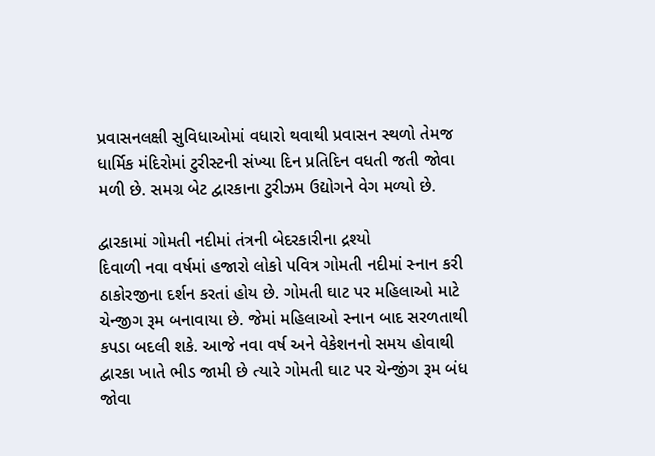પ્રવાસનલક્ષી સુવિધાઓમાં વધારો થવાથી પ્રવાસન સ્થળો તેમજ ધાર્મિક મંદિરોમાં ટુરીસ્ટની સંખ્યા દિન પ્રતિદિન વધતી જતી જોવા મળી છે. સમગ્ર બેટ દ્વારકાના ટુરીઝમ ઉદ્યોગને વેગ મળ્યો છે.

દ્વારકામાં ગોમતી નદીમાં તંત્રની બેદરકારીના દ્રશ્યો
દિવાળી નવા વર્ષમાં હજારો લોકો પવિત્ર ગોમતી નદીમાં સ્નાન કરી ઠાકોરજીના દર્શન કરતાં હોય છે. ગોમતી ઘાટ પર મહિલાઓ માટે ચેન્જીગ રૂમ બનાવાયા છે. જેમાં મહિલાઓ સ્નાન બાદ સરળતાથી કપડા બદલી શકે. આજે નવા વર્ષ અને વેકેશનનો સમય હોવાથી દ્વારકા ખાતે ભીડ જામી છે ત્યારે ગોમતી ઘાટ પર ચેન્જીંગ રૂમ બંધ જોવા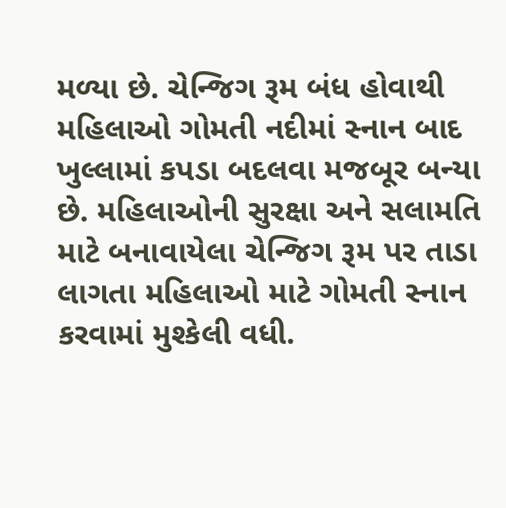મળ્યા છે. ચેન્જિગ રૂમ બંધ હોવાથી મહિલાઓ ગોમતી નદીમાં સ્નાન બાદ ખુલ્લામાં કપડા બદલવા મજબૂર બન્યા છે. મહિલાઓની સુરક્ષા અને સલામતિ માટે બનાવાયેલા ચેન્જિગ રૂમ પર તાડા લાગતા મહિલાઓ માટે ગોમતી સ્નાન કરવામાં મુશ્કેલી વધી.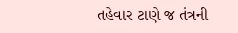તહેવાર ટાણે જ તંત્રની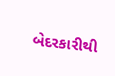બેદરકારીથી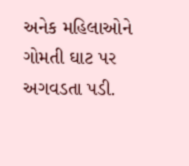અનેક મહિલાઓને ગોમતી ઘાટ પર અગવડતા પડી.